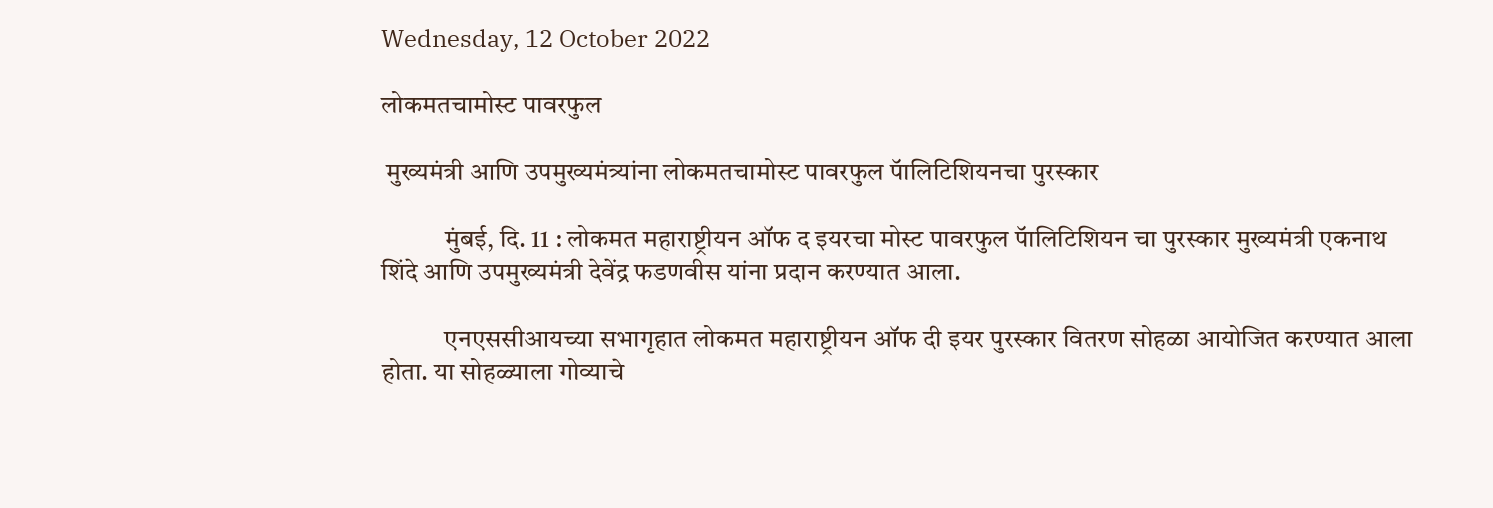Wednesday, 12 October 2022

लोकमतचामोस्ट पावरफुल

 मुख्यमंत्री आणि उपमुख्यमंत्र्यांना लोकमतचामोस्ट पावरफुल पॅालिटिशियनचा पुरस्कार

            मुंबई, दि. 11 : लोकमत महाराष्ट्रीयन ऑफ द इयरचा मोस्ट पावरफुल पॅालिटिशियन चा पुरस्कार मुख्यमंत्री एकनाथ शिंदे आणि उपमुख्यमंत्री देवेंद्र फडणवीस यांना प्रदान करण्यात आला.

            एनएससीआयच्या सभागृहात लोकमत महाराष्ट्रीयन ऑफ दी इयर पुरस्कार वितरण सोहळा आयोजित करण्यात आला होता. या सोहळ्याला गोव्याचे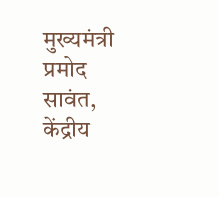मुख्यमंत्री प्रमोद सावंत, केंद्रीय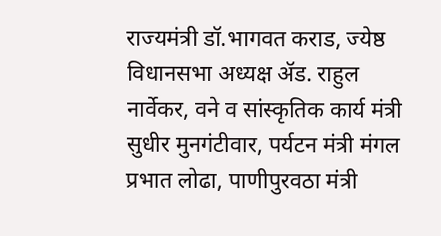राज्यमंत्री डॉ.भागवत कराड, ज्येष्ठ विधानसभा अध्यक्ष ॲड. राहुल नार्वेकर, वने व सांस्कृतिक कार्य मंत्री सुधीर मुनगंटीवार, पर्यटन मंत्री मंगल प्रभात लोढा, पाणीपुरवठा मंत्री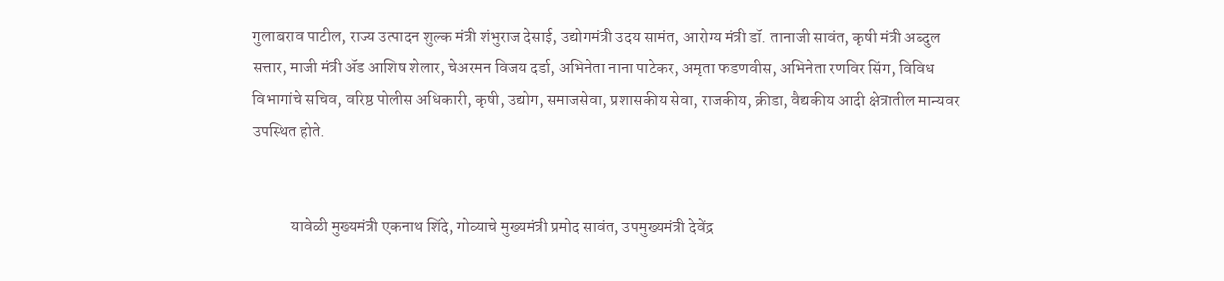गुलाबराव पाटील, राज्य उत्पादन शुल्क मंत्री शंभुराज देसाई, उद्योगमंत्री उदय सामंत, आरोग्य मंत्री डॉ. तानाजी सावंत, कृषी मंत्री अब्दुल सत्तार, माजी मंत्री ॲड आशिष शेलार, चेअरमन विजय दर्डा, अभिनेता नाना पाटेकर, अमृता फडणवीस, अभिनेता रणविर सिंग, विविध विभागांचे सचिव, वरिष्ठ पोलीस अधिकारी, कृषी, उद्योग, समाजसेवा, प्रशासकीय सेवा, राजकीय, क्रीडा, वैद्यकीय आदी क्षेत्रातील मान्यवर उपस्थित होते.


            यावेळी मुख्यमंत्री एकनाथ शिंदे, गोव्याचे मुख्यमंत्री प्रमोद सावंत, उपमुख्यमंत्री देवेंद्र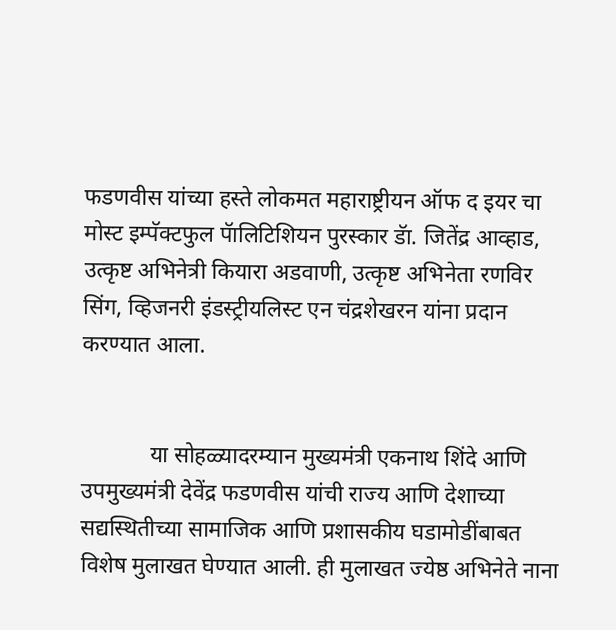फडणवीस यांच्या हस्ते लोकमत महाराष्ट्रीयन ऑफ द इयर चा मोस्ट इम्पॅक्टफुल पॅालिटिशियन पुरस्कार डॅा. जितेंद्र आव्हाड, उत्कृष्ट अभिनेत्री कियारा अडवाणी, उत्कृष्ट अभिनेता रणविर सिंग, व्हिजनरी इंडस्ट्रीयलिस्ट एन चंद्रशेखरन यांना प्रदान करण्यात आला.


            या सोहळ्यादरम्यान मुख्यमंत्री एकनाथ शिंदे आणि उपमुख्यमंत्री देवेंद्र फडणवीस यांची राज्य आणि देशाच्या सद्यस्थितीच्या सामाजिक आणि प्रशासकीय घडामोडींबाबत विशेष मुलाखत घेण्यात आली. ही मुलाखत ज्येष्ठ अभिनेते नाना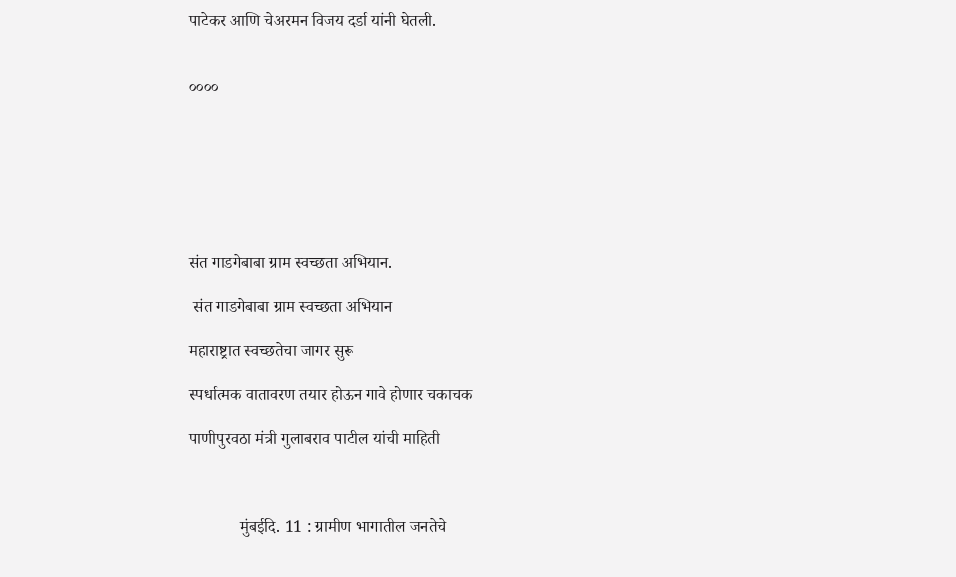पाटेकर आणि चेअरमन विजय दर्डा यांनी घेतली.


००००







संत गाडगेबाबा ग्राम स्वच्छता अभियान.

 संत गाडगेबाबा ग्राम स्वच्छता अभियान

महाराष्ट्रात स्वच्छतेचा जागर सुरू

स्पर्धात्मक वातावरण तयार होऊन गावे होणार चकाचक

पाणीपुरवठा मंत्री गुलाबराव पाटील यांची माहिती



            मुंबईदि. 11 : ग्रामीण भागातील जनतेचे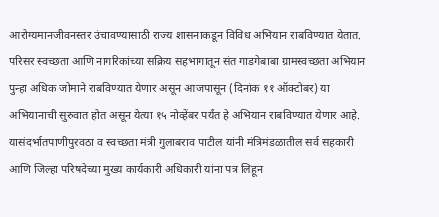आरोग्यमानजीवनस्तर उंचावण्यासाठी राज्य शासनाकडून विविध अभियान राबविण्यात येतात. परिसर स्वच्छता आणि नागरिकांच्या सक्रिय सहभागातून संत गाडगेबाबा ग्रामस्वच्छता अभियान पुन्हा अधिक जोमाने राबविण्यात येणार असून आजपासून (दिनांक ११ ऑक्टोबर) या अभियानाची सुरुवात होत असून येत्या १५ नोव्हेंबर पर्यंत हे अभियान राबविण्यात येणार आहे. यासंदर्भातपाणीपुरवठा व स्वच्छता मंत्री गुलाबराव पाटील यांनी मंत्रिमंडळातील सर्व सहकारी आणि जिल्हा परिषदेच्या मुख्य कार्यकारी अधिकारी यांना पत्र लिहून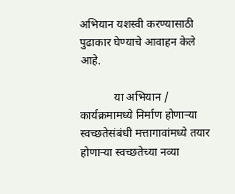अभियान यशस्वी करण्यासाठी पुढाकार घेण्याचे आवाहन केले आहे.

            या अभियान / कार्यक्रमामध्ये निर्माण होणाऱ्या स्वच्छतेसंबंधी मत्तागावांमध्ये तयार होणाऱ्या स्वच्छतेच्या नव्या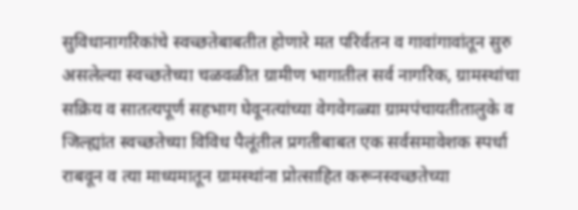सुविधानागरिकांचे स्वच्छतेबाबतीत होणारे मत परिर्वतन व गावांगावांतून सुरु असलेल्या स्वच्छतेच्या चळवळीत ग्रामीण भागातील सर्व नागरिक, ग्रामस्थांचा सक्रिय व सातत्यपूर्ण सहभाग घेवूनत्यांच्या वेगवेगळ्या ग्रामपंचायतीतालुके व जिल्ह्यांत स्वच्छतेच्या विविध पैलूंतील प्रगतीबाबत एक सर्वसमावेशक स्पर्धा राबवून व त्या माध्यमातून ग्रामस्थांना प्रोत्साहित करूनस्वच्छतेच्या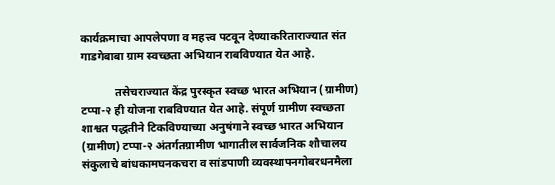कार्यक्रमाचा आपलेपणा व महत्त्व पटवून देण्याकरिताराज्यात संत गाडगेबाबा ग्राम स्वच्छता अभियान राबविण्यात येत आहे.

            तसेचराज्यात केंद्र पुरस्कृत स्वच्छ भारत अभियान (ग्रामीण) टप्पा-२ ही योजना राबविण्यात येत आहे. संपूर्ण ग्रामीण स्वच्छता शाश्वत पद्धतीने टिकविण्याच्या अनुषंगाने स्वच्छ भारत अभियान (ग्रामीण) टप्पा-२ अंतर्गतग्रामीण भागातील सार्वजनिक शौचालय संकुलाचे बांधकामघनकचरा व सांडपाणी व्यवस्थापनगोबरधनमैला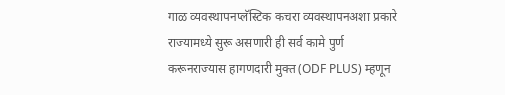गाळ व्यवस्थापनप्लॅस्टिक कचरा व्यवस्थापनअशा प्रकारे राज्यामध्ये सुरू असणारी ही सर्व कामे पुर्ण करूनराज्यास हागणदारी मुक्त (ODF PLUS) म्हणून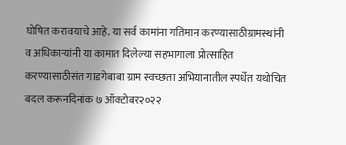घोषित करावयाचे आहे. या सर्व कामांना गतिमान करण्यासाठीग्रामस्थांनी व अधिकाऱ्यांनी या कामात दिलेल्या सहभागाला प्रोत्साहित करण्यासाठीसंत गाडगेबाबा ग्राम स्वच्छता अभियानातील स्पर्धेत यथोचित बदल करूनदिनांक ७ ऑक्टोबर२०२२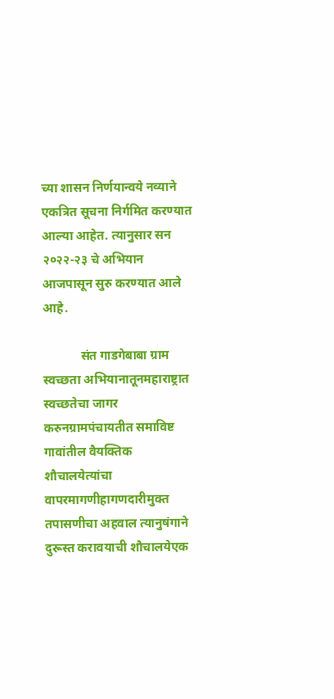च्या शासन निर्णयान्वये नव्याने एकत्रित सूचना निर्गमित करण्यात आल्या आहेत. त्यानुसार सन २०२२-२३ चे अभियान आजपासून सुरु करण्यात आले आहे.

            संत गाडगेबाबा ग्राम स्वच्छता अभियानातूनमहाराष्ट्रात स्वच्छतेचा जागर करुनग्रामपंचायतीत समाविष्ट गावांतील वैयक्तिक शौचालयेत्यांचा वापरमागणीहागणदारीमुक्त तपासणीचा अहवाल त्यानुषंगाने दुरूस्त करावयाची शौचालयेएक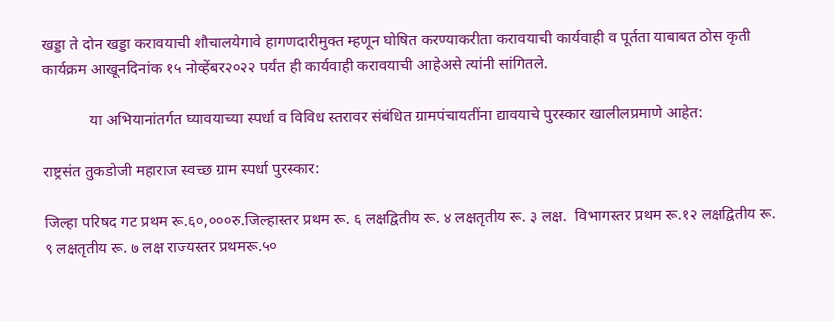खड्डा ते दोन खड्डा करावयाची शौचालयेगावे हागणदारीमुक्त म्हणून घोषित करण्याकरीता करावयाची कार्यवाही व पूर्तता याबाबत ठोस कृती कार्यक्रम आखूनदिनांक १५ नोव्हेंबर२०२२ पर्यंत ही कार्यवाही करावयाची आहेअसे त्यांनी सांगितले.

            या अभियानांतर्गत घ्यावयाच्या स्पर्धा व विविध स्तरावर संबंधित ग्रामपंचायतींना द्यावयाचे पुरस्कार खालीलप्रमाणे आहेत:

राष्ट्रसंत तुकडोजी महाराज स्वच्छ ग्राम स्पर्धा पुरस्कार:

जिल्हा परिषद गट प्रथम रू.६०,०००रु.जिल्हास्तर प्रथम रू. ६ लक्षद्वितीय रू. ४ लक्षतृतीय रू. ३ लक्ष.  विभागस्तर प्रथम रू.१२ लक्षद्वितीय रू. ९ लक्षतृतीय रू. ७ लक्ष राज्यस्तर प्रथमरू.५०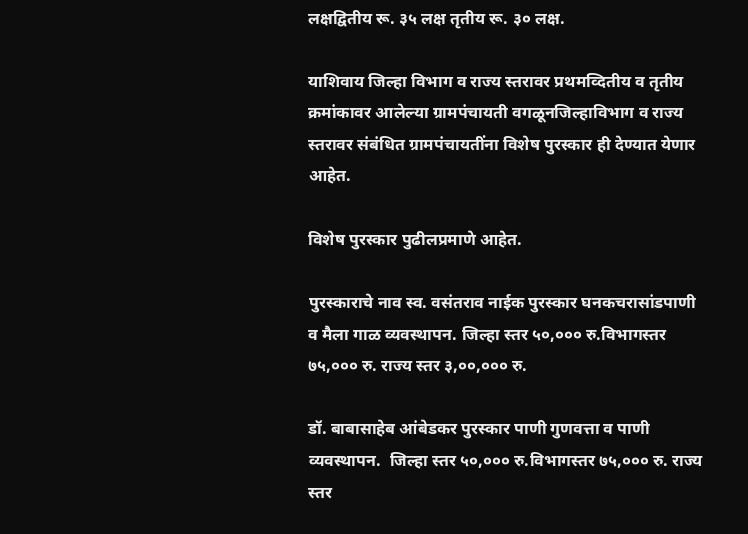लक्षद्वितीय रू. ३५ लक्ष तृतीय रू. ३० लक्ष.

याशिवाय जिल्हा विभाग व राज्य स्तरावर प्रथमव्दितीय व तृतीय क्रमांकावर आलेल्या ग्रामपंचायती वगळूनजिल्हाविभाग व राज्य स्तरावर संबंधित ग्रामपंचायतींना विशेष पुरस्कार ही देण्यात येणार आहेत.

विशेष पुरस्कार पुढीलप्रमाणे आहेत.

पुरस्काराचे नाव स्व. वसंतराव नाईक पुरस्कार घनकचरासांडपाणी व मैला गाळ व्यवस्थापन. जिल्हा स्तर ५०,००० रु.विभागस्तर ७५,००० रु. राज्य स्तर ३,००,००० रु.

डॉ. बाबासाहेब आंबेडकर पुरस्कार पाणी गुणवत्ता व पाणी व्यवस्थापन.  जिल्हा स्तर ५०,००० रु.विभागस्तर ७५,००० रु. राज्य स्तर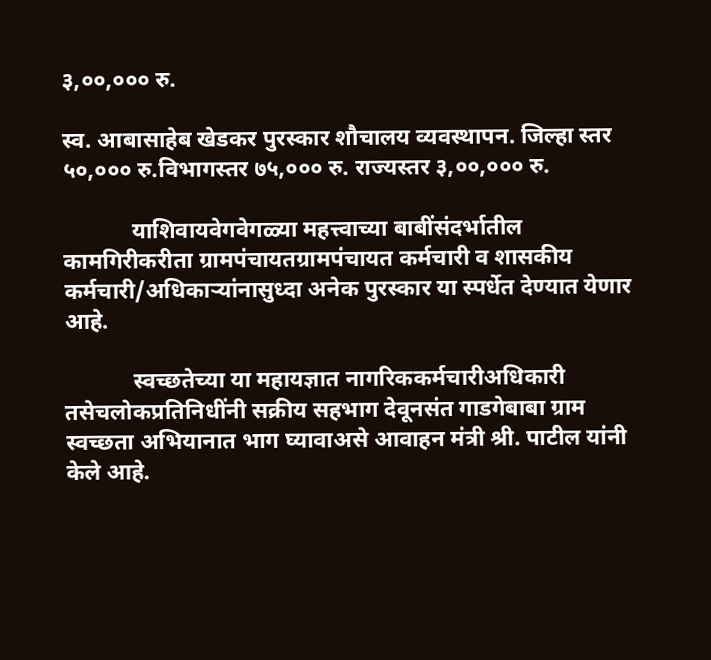३,००,००० रु.

स्व. आबासाहेब खेडकर पुरस्कार शौचालय व्यवस्थापन. जिल्हा स्तर ५०,००० रु.विभागस्तर ७५,००० रु. राज्यस्तर ३,००,००० रु.

            याशिवायवेगवेगळ्या महत्त्वाच्या बाबींसंदर्भातील कामगिरीकरीता ग्रामपंचायतग्रामपंचायत कर्मचारी व शासकीय कर्मचारी/अधिकाऱ्यांनासुध्दा अनेक पुरस्कार या स्पर्धेत देण्यात येणार आहे.

            स्वच्छतेच्या या महायज्ञात नागरिककर्मचारीअधिकारी तसेचलोकप्रतिनिधींनी सक्रीय सहभाग देवूनसंत गाडगेबाबा ग्राम स्वच्छता अभियानात भाग घ्यावाअसे आवाहन मंत्री श्री. पाटील यांनी केले आहे.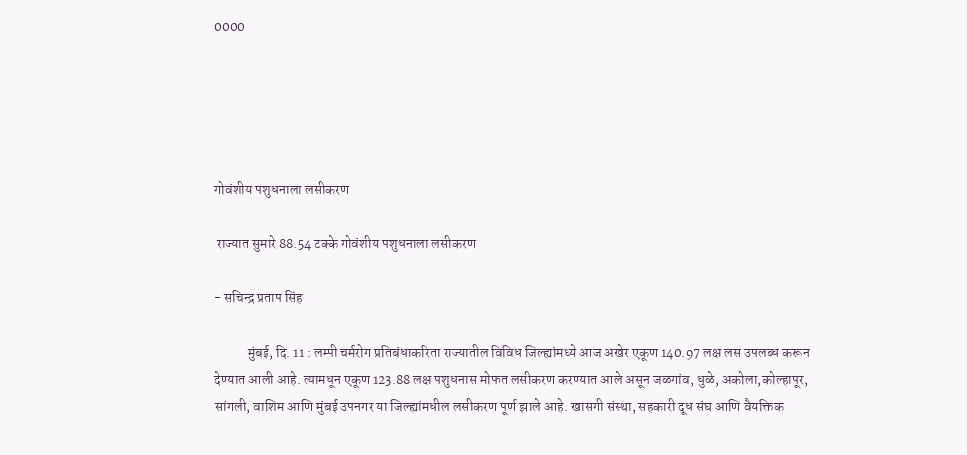0000





गोवंशीय पशुधनाला लसीकरण

 राज्यात सुमारे 88.54 टक्के गोवंशीय पशुधनाला लसीकरण

- सचिन्द्र प्रताप सिंह

            मुंबई, दि. 11 : लम्पी चर्मरोग प्रतिबंधाकरिता राज्यातील विविध जिल्ह्यांमध्ये आज अखेर एकूण 140.97 लक्ष लस उपलब्ध करून देण्यात आली आहे. त्यामधून एकूण 123.88 लक्ष पशुधनास मोफत लसीकरण करण्यात आले असून जळगांव, धुळे, अकोला,कोल्हापूर, सांगली, वाशिम आणि मुंबई उपनगर या जिल्ह्यांमधील लसीकरण पूर्ण झाले आहे. खासगी संस्था, सहकारी दूध संघ आणि वैयक्तिक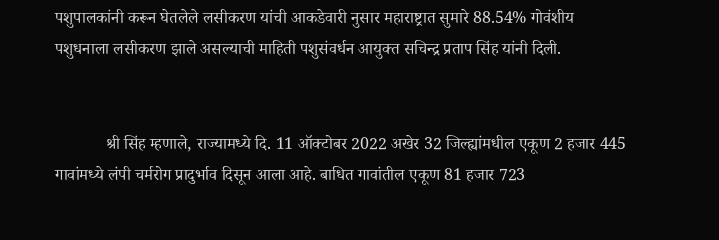पशुपालकांनी करून घेतलेले लसीकरण यांची आकडेवारी नुसार महाराष्ट्रात सुमारे 88.54% गोवंशीय पशुधनाला लसीकरण झाले असल्याची माहिती पशुसंवर्धन आयुक्त सचिन्द्र प्रताप सिंह यांनी दिली.


            श्री सिंह म्हणाले, राज्यामध्ये दि. 11 ऑक्टोबर 2022 अखेर 32 जिल्ह्यांमधील एकूण 2 हजार 445 गावांमध्ये लंपी चर्मरोग प्रादुर्भाव दिसून आला आहे. बाधित गावांतील एकूण 81 हजार 723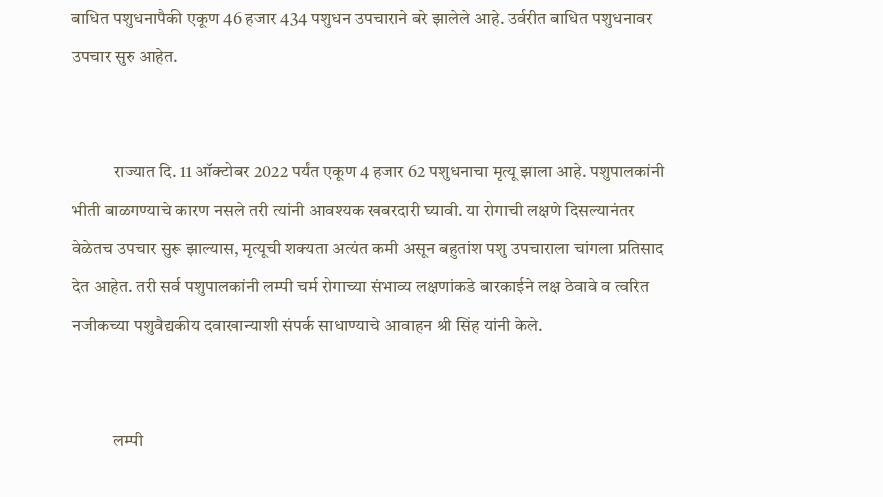बाधित पशुधनापैकी एकूण 46 हजार 434 पशुधन उपचाराने बरे झालेले आहे. उर्वरीत बाधित पशुधनावर उपचार सुरु आहेत.


            राज्यात दि. 11 ऑक्टोबर 2022 पर्यंत एकूण 4 हजार 62 पशुधनाचा मृत्यू झाला आहे. पशुपालकांनी भीती बाळगण्याचे कारण नसले तरी त्यांनी आवश्यक खबरदारी घ्यावी. या रोगाची लक्षणे दिसल्यानंतर वेळेतच उपचार सुरू झाल्यास, मृत्यूची शक्यता अत्यंत कमी असून बहुतांश पशु उपचाराला चांगला प्रतिसाद देत आहेत. तरी सर्व पशुपालकांनी लम्पी चर्म रोगाच्या संभाव्य लक्षणांकडे बारकाईने लक्ष ठेवावे व त्वरित नजीकच्या पशुवैद्यकीय दवाखान्याशी संपर्क साधाण्याचे आवाहन श्री सिंह यांनी केले.


            लम्पी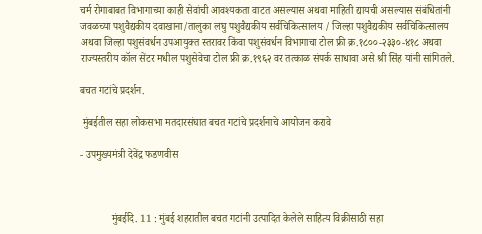चर्म रोगाबाबत विभागाच्या काही सेवांची आवश्यकता वाटत असल्यास अथवा माहिती द्यायची असल्यास संबंधितांनी जवळच्या पशुवैद्यकीय दवाखाना/तालुका लघु पशुवैद्यकीय सर्वचिकित्सालय / जिल्हा पशुवैद्यकीय सर्वचिकित्सालय अथवा जिल्हा पशुसंवर्धन उपआयुक्त स्तरावर किंवा पशुसंवर्धन विभागाचा टोल फ्री क्र.१८००-२३३०-४१८ अथवा राज्यस्तरीय कॉल सेंटर मधील पशुसेवेचा टोल फ्री क्र.१९६२ वर तत्काळ संपर्क साधावा असे श्री सिंह यांनी सांगितले.

बचत गटांचे प्रदर्शन.

 मुंबईतील सहा लोकसभा मतदारसंघात बचत गटांचे प्रदर्शनाचे आयोजन करावे

- उपमुख्यमंत्री देवेंद्र फडणवीस



            मुंबईदि. 11 : मुंबई शहरातील बचत गटांनी उत्पादित केलेले साहित्य विक्रीसाठी सहा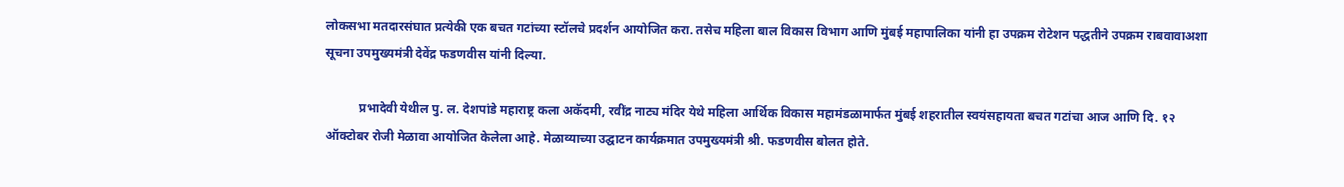लोकसभा मतदारसंघात प्रत्येकी एक बचत गटांच्या स्टॉलचे प्रदर्शन आयोजित करा. तसेच महिला बाल विकास विभाग आणि मुंबई महापालिका यांनी हा उपक्रम रोटेशन पद्धतीने उपक्रम राबवावाअशा सूचना उपमुख्यमंत्री देवेंद्र फडणवीस यांनी दिल्या.

           प्रभादेवी येथील पु. ल. देशपांडे महाराष्ट्र कला अकॅदमी, रवींद्र नाट्य मंदिर येथे महिला आर्थिक विकास महामंडळामार्फत मुंबई शहरातील स्वयंसहायता बचत गटांचा आज आणि दि. १२ ऑक्टोबर रोजी मेळावा आयोजित केलेला आहे. मेळाव्याच्या उद्घाटन कार्यक्रमात उपमुख्यमंत्री श्री. फडणवीस बोलत होते.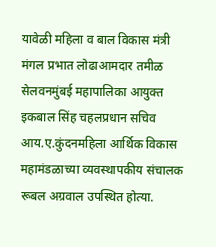यावेळी महिला व बाल विकास मंत्री मंगल प्रभात लोढाआमदार तमीळ सेलवनमुंबई महापालिका आयुक्त इकबाल सिंह चहलप्रधान सचिव आय.ए.कुंदनमहिला आर्थिक विकास महामंडळाच्या व्यवस्थापकीय संचालक रूबल अग्रवाल उपस्थित होत्या.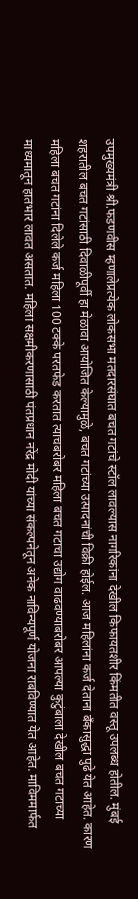उपमुख्यमंत्री श्री.फडणवीस म्हणालेप्रत्येक लोकसभा मतदारसंघात बचत गटांचे स्टॉल लावल्यास नागरिकांना देखील किफायतशीर किंमतीत वस्तू उपलब्ध होतील. मुंबई शहरातील बचत गटांसाठी दिवाळीपूर्वी हा मेळावा आयोजित केल्यामुळे, बचत गटांच्या उत्पादनांची विक्री होईल. आज महिलांना कर्ज देताना बँकासुद्धा पुढे येत आहेत. कारण महिला बचत गटांना दिलेले कर्ज महिला 100 टक्के परतफेड करतात त्याचबरोबर महिला बचत गटाचा उद्योग वाढवण्याबरोबर आपल्या कुटुंबाला देखील बचत गटाच्या माध्यमातून हातभार लावत असतात. महिला सक्षमीकरणासाठी पंतप्रधान नरेंद्र मोदी यांच्या संकल्पनेतून अनेक नाविन्यपूर्ण योजना राबविण्यात येत आहेत. माविममार्फत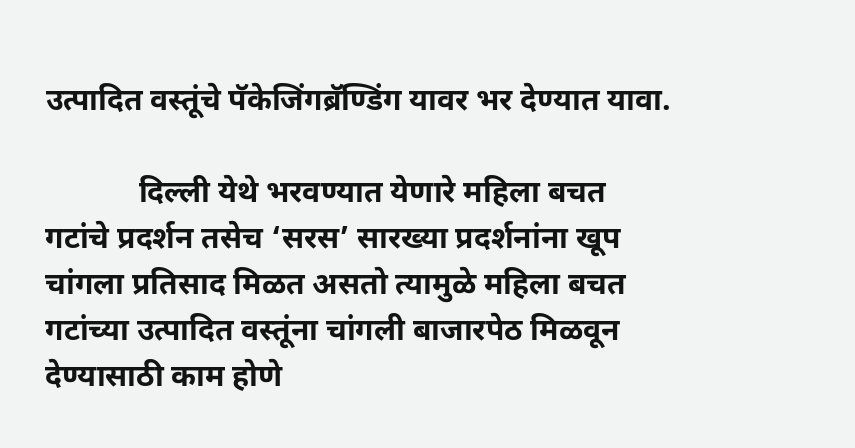उत्पादित वस्तूंचे पॅकेजिंगब्रॅण्डिंग यावर भर देण्यात यावा.

            दिल्ली येथे भरवण्यात येणारे महिला बचत गटांचे प्रदर्शन तसेच ‘सरस’ सारख्या प्रदर्शनांना खूप चांगला प्रतिसाद मिळत असतो त्यामुळे महिला बचत गटांच्या उत्पादित वस्तूंना चांगली बाजारपेठ मिळवून देण्यासाठी काम होणे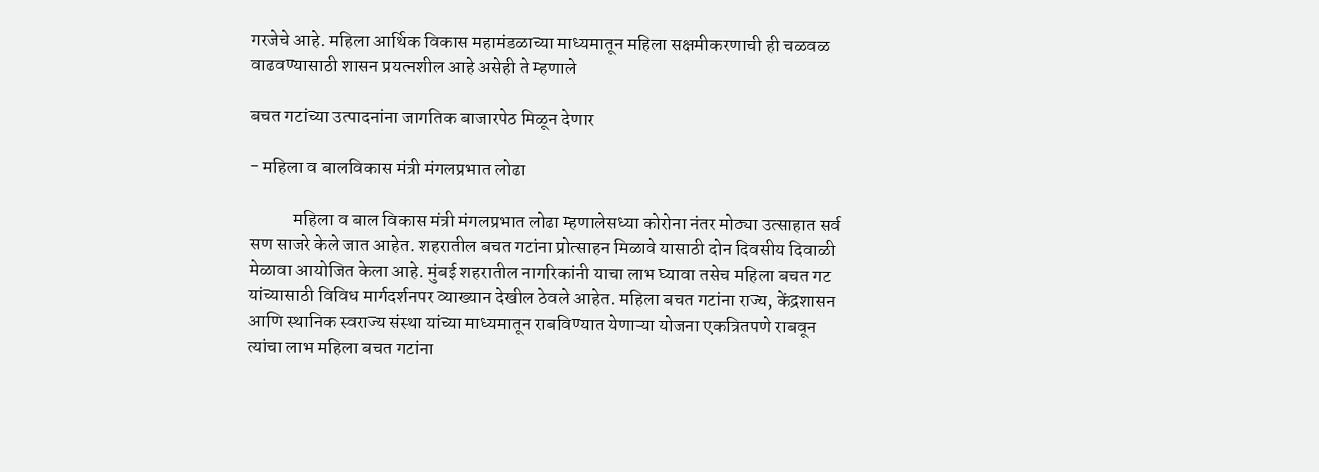गरजेचे आहे. महिला आर्थिक विकास महामंडळाच्या माध्यमातून महिला सक्षमीकरणाची ही चळवळ वाढवण्यासाठी शासन प्रयत्नशील आहे असेही ते म्हणाले

बचत गटांच्या उत्पादनांना जागतिक बाजारपेठ मिळून देणार

- महिला व बालविकास मंत्री मंगलप्रभात लोढा

            महिला व बाल विकास मंत्री मंगलप्रभात लोढा म्हणालेसध्या कोरोना नंतर मोठ्या उत्साहात सर्व सण साजरे केले जात आहेत. शहरातील बचत गटांना प्रोत्साहन मिळावे यासाठी दोन दिवसीय दिवाळी मेळावा आयोजित केला आहे. मुंबई शहरातील नागरिकांनी याचा लाभ घ्यावा तसेच महिला बचत गट यांच्यासाठी विविध मार्गदर्शनपर व्याख्यान देखील ठेवले आहेत. महिला बचत गटांना राज्य, केंद्रशासन आणि स्थानिक स्वराज्य संस्था यांच्या माध्यमातून राबविण्यात येणाऱ्या योजना एकत्रितपणे राबवून त्यांचा लाभ महिला बचत गटांना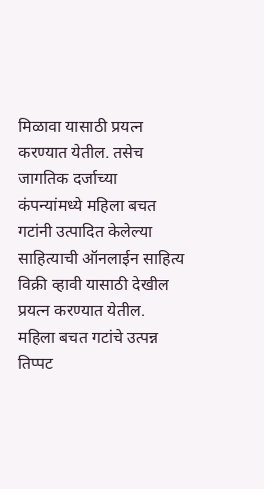मिळावा यासाठी प्रयत्न करण्यात येतील. तसेच जागतिक दर्जाच्या कंपन्यांमध्ये महिला बचत गटांनी उत्पादित केलेल्या साहित्याची ऑनलाईन साहित्य विक्री व्हावी यासाठी देखील प्रयत्न करण्यात येतील. महिला बचत गटांचे उत्पन्न तिप्पट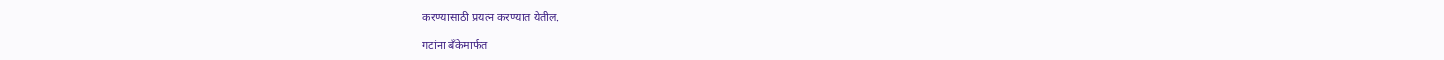करण्यासाठी प्रयत्न करण्यात येतील.

गटांना बँकेमार्फत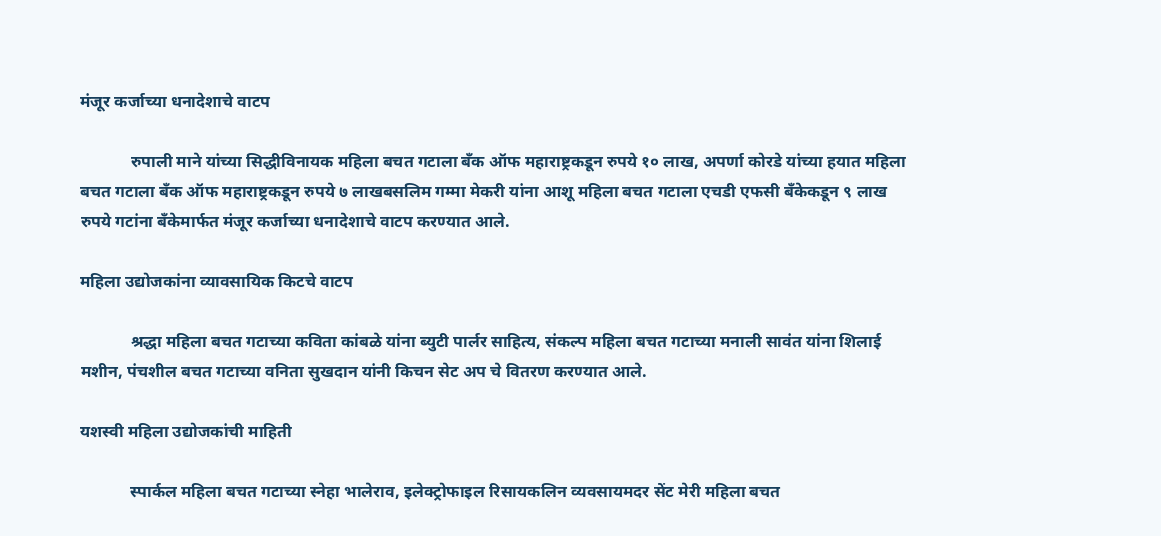मंजूर कर्जाच्या धनादेशाचे वाटप

            रुपाली माने यांच्या सिद्धीविनायक महिला बचत गटाला बँक ऑफ महाराष्ट्रकडून रुपये १० लाख, अपर्णा कोरडे यांच्या हयात महिला बचत गटाला बँक ऑफ महाराष्ट्रकडून रुपये ७ लाखबसलिम गम्मा मेकरी यांना आशू महिला बचत गटाला एचडी एफसी बँकेकडून ९ लाख रुपये गटांना बँकेमार्फत मंजूर कर्जाच्या धनादेशाचे वाटप करण्यात आले.

महिला उद्योजकांना व्यावसायिक किटचे वाटप

            श्रद्धा महिला बचत गटाच्या कविता कांबळे यांना ब्युटी पार्लर साहित्य, संकल्प महिला बचत गटाच्या मनाली सावंत यांना शिलाई मशीन, पंचशील बचत गटाच्या वनिता सुखदान यांनी किचन सेट अप चे वितरण करण्यात आले.

यशस्वी महिला उद्योजकांची माहिती

            स्पार्कल महिला बचत गटाच्या स्नेहा भालेराव, इलेक्ट्रोफाइल रिसायकलिन व्यवसायमदर सेंट मेरी महिला बचत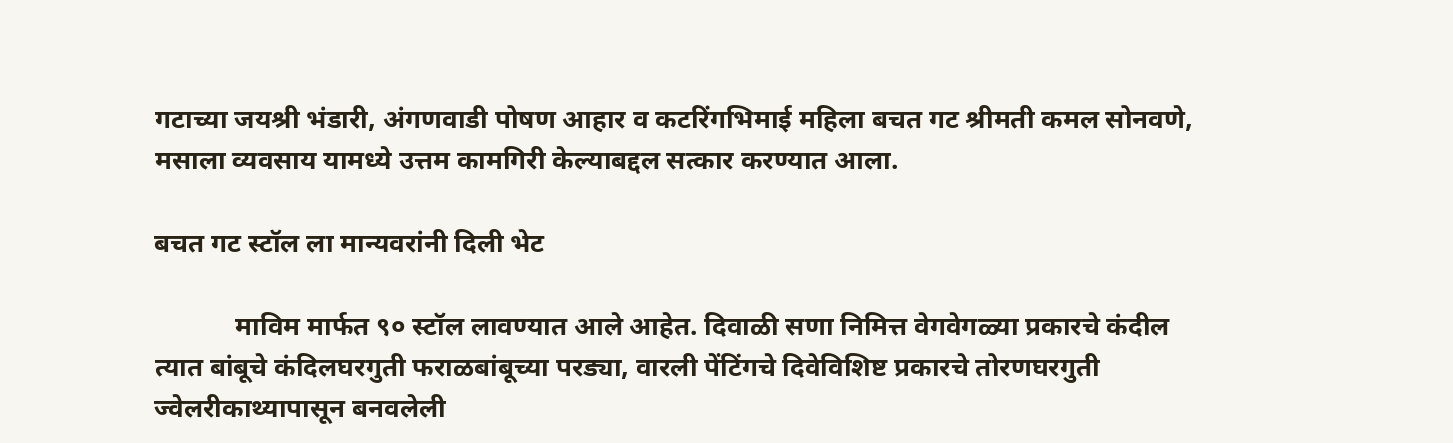गटाच्या जयश्री भंडारी, अंगणवाडी पोषण आहार व कटरिंगभिमाई महिला बचत गट श्रीमती कमल सोनवणे, मसाला व्यवसाय यामध्ये उत्तम कामगिरी केल्याबद्दल सत्कार करण्यात आला.

बचत गट स्टॉल ला मान्यवरांनी दिली भेट

            माविम मार्फत ९० स्टॉल लावण्यात आले आहेत. दिवाळी सणा निमित्त वेगवेगळ्या प्रकारचे कंदील त्यात बांबूचे कंदिलघरगुती फराळबांबूच्या परड्या, वारली पेंटिंगचे दिवेविशिष्ट प्रकारचे तोरणघरगुती ज्वेलरीकाथ्यापासून बनवलेली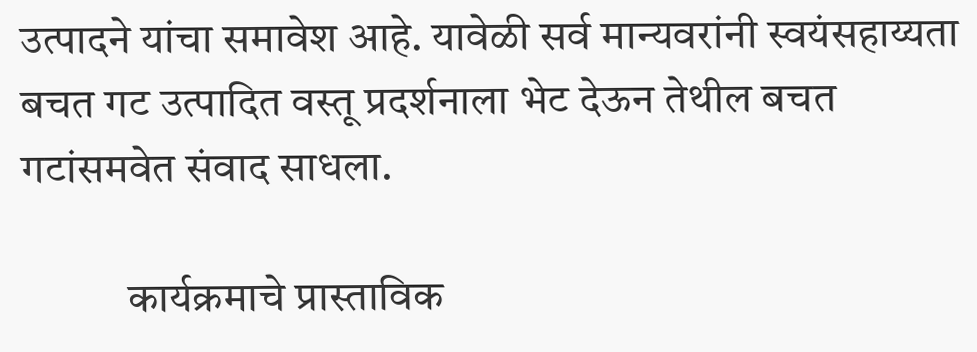उत्पादने यांचा समावेश आहे. यावेळी सर्व मान्यवरांनी स्वयंसहाय्यता बचत गट उत्पादित वस्तू प्रदर्शनाला भेट देऊन तेथील बचत गटांसमवेत संवाद साधला.

            कार्यक्रमाचे प्रास्ताविक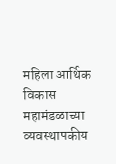महिला आर्थिक विकास महामंडळाच्या व्यवस्थापकीय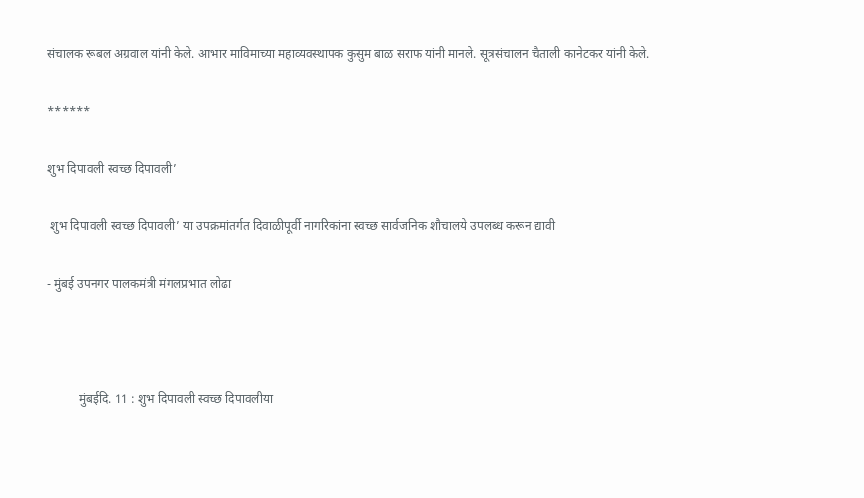संचालक रूबल अग्रवाल यांनी केले. आभार माविमाच्या महाव्यवस्थापक कुसुम बाळ सराफ यांनी मानले. सूत्रसंचालन चैताली कानेटकर यांनी केले.

******

शुभ दिपावली स्वच्छ दिपावली’

 शुभ दिपावली स्वच्छ दिपावली’ या उपक्रमांतर्गत दिवाळीपूर्वी नागरिकांना स्वच्छ सार्वजनिक शौचालये उपलब्ध करून द्यावी

- मुंबई उपनगर पालकमंत्री मंगलप्रभात लोढा



          मुंबईदि. 11 : शुभ दिपावली स्वच्छ दिपावलीया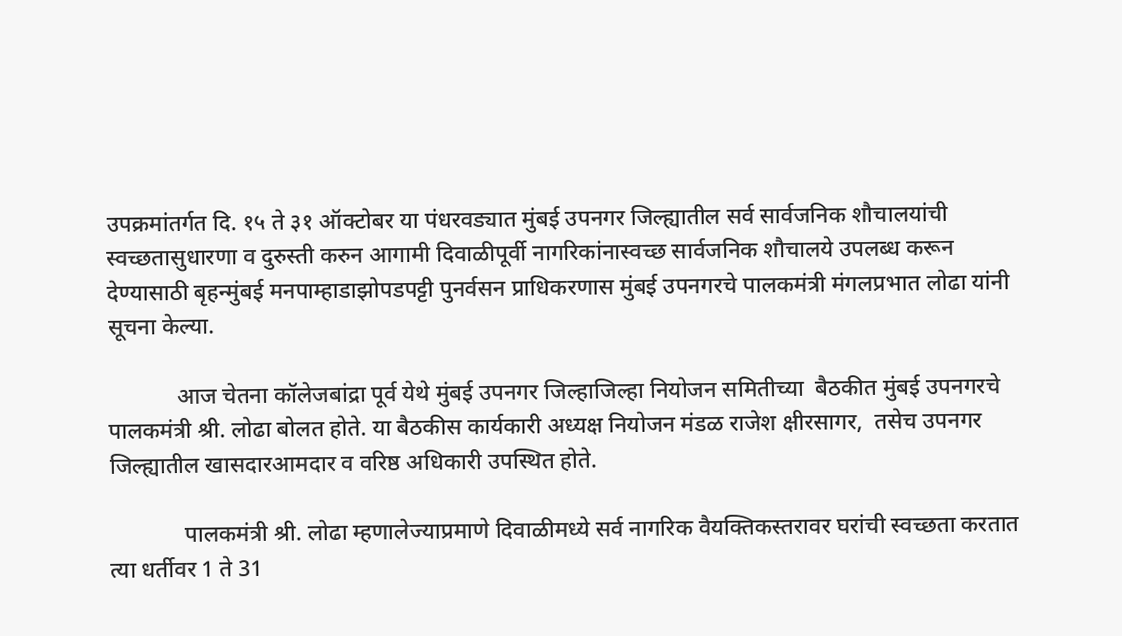उपक्रमांतर्गत दि. १५ ते ३१ ऑक्टोबर या पंधरवड्यात मुंबई उपनगर जिल्ह्यातील सर्व सार्वजनिक शौचालयांची स्वच्छतासुधारणा व दुरुस्ती करुन आगामी दिवाळीपूर्वी नागरिकांनास्वच्छ सार्वजनिक शौचालये उपलब्ध करून देण्यासाठी बृहन्मुंबई मनपाम्हाडाझोपडपट्टी पुनर्वसन प्राधिकरणास मुंबई उपनगरचे पालकमंत्री मंगलप्रभात लोढा यांनी सूचना केल्या.

            आज चेतना कॉलेजबांद्रा पूर्व येथे मुंबई उपनगर जिल्हाजिल्हा नियोजन समितीच्या  बैठकीत मुंबई उपनगरचे पालकमंत्री श्री. लोढा बोलत होते. या बैठकीस कार्यकारी अध्यक्ष नियोजन मंडळ राजेश क्षीरसागर,  तसेच उपनगर जिल्ह्यातील खासदारआमदार व वरिष्ठ अधिकारी उपस्थित होते.

             पालकमंत्री श्री. लोढा म्हणालेज्याप्रमाणे दिवाळीमध्ये सर्व नागरिक वैयक्तिकस्तरावर घरांची स्वच्छता करतात त्या धर्तीवर 1 ते 31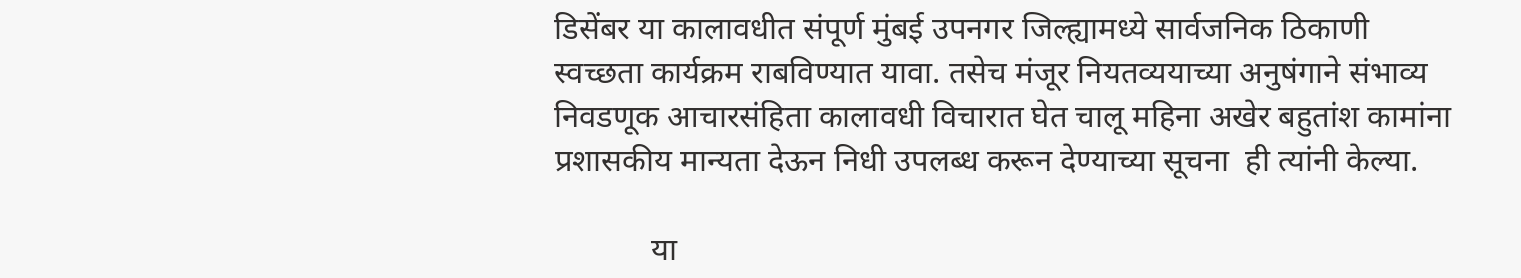डिसेंबर या कालावधीत संपूर्ण मुंबई उपनगर जिल्ह्यामध्ये सार्वजनिक ठिकाणी स्वच्छता कार्यक्रम राबविण्यात यावा. तसेच मंजूर नियतव्ययाच्या अनुषंगाने संभाव्य निवडणूक आचारसंहिता कालावधी विचारात घेत चालू महिना अखेर बहुतांश कामांना प्रशासकीय मान्यता देऊन निधी उपलब्ध करून देण्याच्या सूचना  ही त्यांनी केल्या.

            या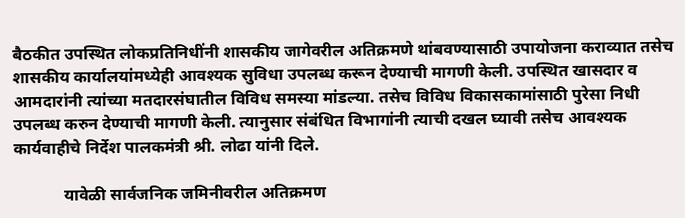बैठकीत उपस्थित लोकप्रतिनिधींनी शासकीय जागेवरील अतिक्रमणे थांबवण्यासाठी उपायोजना कराव्यात तसेच शासकीय कार्यालयांमध्येही आवश्यक सुविधा उपलब्ध करून देण्याची मागणी केली. उपस्थित खासदार व आमदारांनी त्यांच्या मतदारसंघातील विविध समस्या मांडल्या. तसेच विविध विकासकामांसाठी पुरेसा निधी उपलब्ध करुन देण्याची मागणी केली. त्यानुसार संबंधित विभागांनी त्याची दखल घ्यावी तसेच आवश्यक कार्यवाहीचे निर्देश पालकमंत्री श्री. लोढा यांनी दिले.

            यावेळी सार्वजनिक जमिनीवरील अतिक्रमण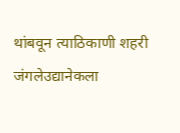थांबवून त्याठिकाणी शहरी जंगलेउद्यानेकला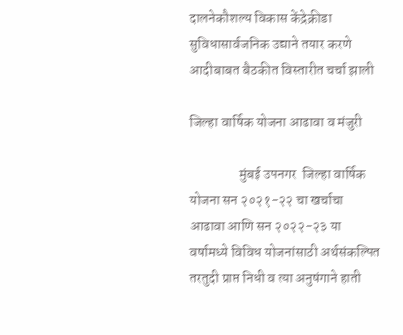दालनेकौशल्य विकास केंद्रेक्रीडा सुविधासार्वजनिक उद्याने तयार करणे आदीबाबत बैठकीत विस्तारीत चर्चा झाली

जिल्हा वार्षिक योजना आढावा व मंजुरी

                  मुंबई उपनगर  जिल्हा वार्षिक योजना सन २०२१-२२ चा खर्चाचा आढावा आणि सन २०२२-२३ या वर्षामध्ये विविध योजनांसाठी अर्थसंकल्पित तरतुदी प्राप्त निधी व त्या अनुषंगाने हाती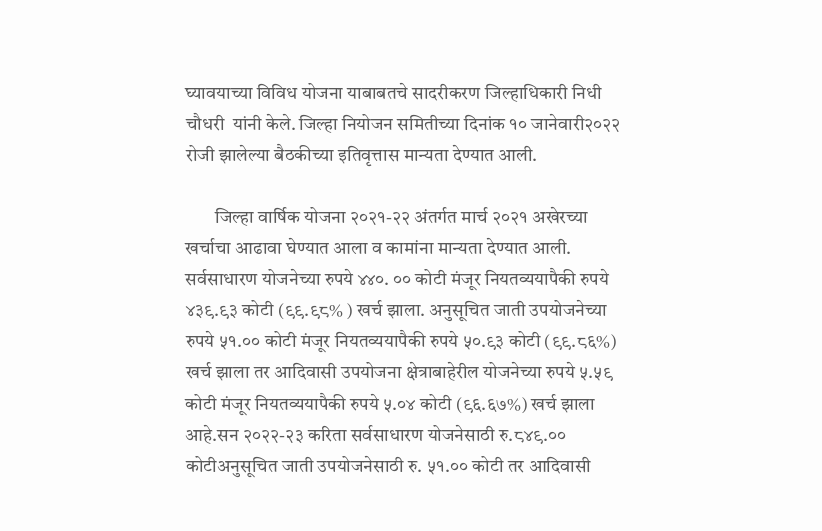घ्यावयाच्या विविध योजना याबाबतचे सादरीकरण जिल्हाधिकारी निधी चौधरी  यांनी केले. जिल्हा नियोजन समितीच्या दिनांक १० जानेवारी२०२२ रोजी झालेल्या बैठकीच्या इतिवृत्तास मान्यता देण्यात आली.

        जिल्हा वार्षिक योजना २०२१-२२ अंतर्गत मार्च २०२१ अखेरच्या खर्चाचा आढावा घेण्यात आला व कामांना मान्यता देण्यात आली. सर्वसाधारण योजनेच्या रुपये ४४०. ०० कोटी मंजूर नियतव्ययापैकी रुपये ४३९.९३ कोटी (९९.९८% ) खर्च झाला. अनुसूचित जाती उपयोजनेच्या रुपये ५१.०० कोटी मंजूर नियतव्ययापैकी रुपये ५०.९३ कोटी (९९.८६%) खर्च झाला तर आदिवासी उपयोजना क्षेत्राबाहेरील योजनेच्या रुपये ५.५९ कोटी मंजूर नियतव्ययापैकी रुपये ५.०४ कोटी (९६.६७%) खर्च झाला आहे.सन २०२२-२३ करिता सर्वसाधारण योजनेसाठी रु.८४९.०० कोटीअनुसूचित जाती उपयोजनेसाठी रु. ५१.०० कोटी तर आदिवासी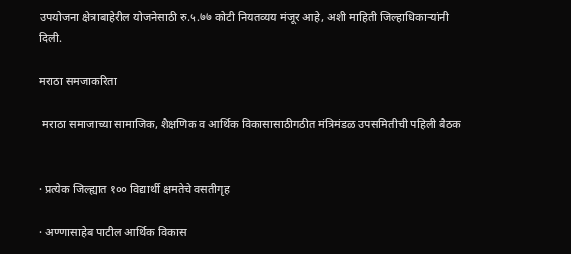उपयोजना क्षेत्राबाहेरील योजनेसाठी रु.५.७७ कोटी नियतव्यय मंजूर आहे, अशी माहिती जिल्हाधिकाऱ्यांनी दिली.

मराठा समजाकरिता

 मराठा समाजाच्या सामाजिक, शैक्षणिक व आर्थिक विकासासाठीगठीत मंत्रिमंडळ उपसमितीची पहिली बैठक


· प्रत्येक जिल्ह्यात १०० विद्यार्थी क्षमतेचे वसतीगृह

· अण्णासाहेब पाटील आर्थिक विकास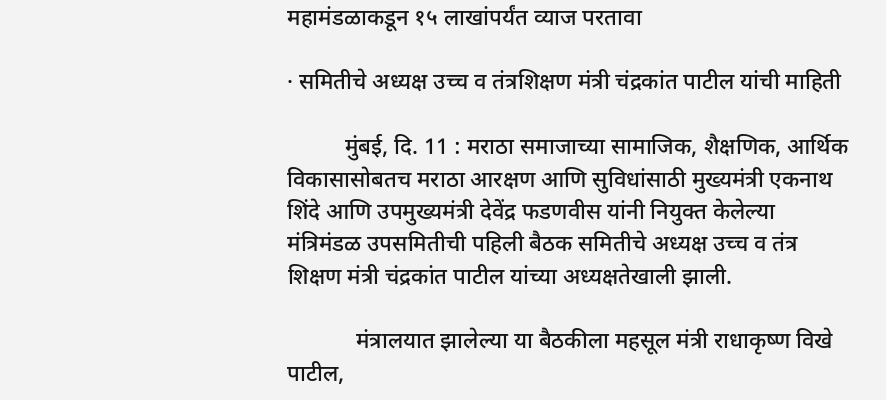महामंडळाकडून १५ लाखांपर्यंत व्याज परतावा

· समितीचे अध्यक्ष उच्च व तंत्रशिक्षण मंत्री चंद्रकांत पाटील यांची माहिती

          मुंबई, दि. 11 : मराठा समाजाच्या सामाजिक, शैक्षणिक, आर्थिक विकासासोबतच मराठा आरक्षण आणि सुविधांसाठी मुख्यमंत्री एकनाथ शिंदे आणि उपमुख्यमंत्री देवेंद्र फडणवीस यांनी नियुक्त केलेल्या मंत्रिमंडळ उपसमितीची पहिली बैठक समितीचे अध्यक्ष उच्च व तंत्र शिक्षण मंत्री चंद्रकांत पाटील यांच्या अध्यक्षतेखाली झाली.

            मंत्रालयात झालेल्या या बैठकीला महसूल मंत्री राधाकृष्ण विखे पाटील,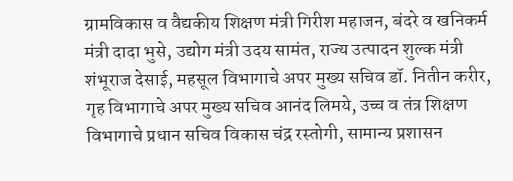ग्रामविकास व वैद्यकीय शिक्षण मंत्री गिरीश महाजन, बंदरे व खनिकर्म मंत्री दादा भुसे, उद्योग मंत्री उदय सामंत, राज्य उत्पादन शुल्क मंत्री शंभूराज देसाई, महसूल विभागाचे अपर मुख्य सचिव डॉ. नितीन करीर, गृह विभागाचे अपर मुख्य सचिव आनंद लिमये, उच्च व तंत्र शिक्षण विभागाचे प्रधान सचिव विकास चंद्र रस्तोगी, सामान्य प्रशासन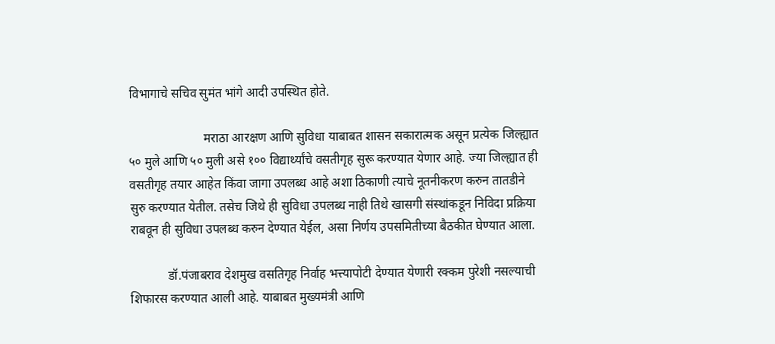विभागाचे सचिव सुमंत भांगे आदी उपस्थित होते.

                        मराठा आरक्षण आणि सुविधा याबाबत शासन सकारात्मक असून प्रत्येक जिल्ह्यात ५० मुले आणि ५० मुली असे १०० विद्यार्थ्यांचे वसतीगृह सुरू करण्यात येणार आहे. ज्या जिल्ह्यात ही वसतीगृह तयार आहेत किंवा जागा उपलब्ध आहे अशा ठिकाणी त्याचे नूतनीकरण करुन तातडीने सुरु करण्यात येतील. तसेच जिथे ही सुविधा उपलब्ध नाही तिथे खासगी संस्थांकडून निविदा प्रक्रिया राबवून ही सुविधा उपलब्ध करुन देण्यात येईल, असा निर्णय उपसमितीच्या बैठकीत घेण्यात आला.

            डॉ.पंजाबराव देशमुख वसतिगृह निर्वाह भत्त्यापोटी देण्यात येणारी रक्कम पुरेशी नसल्याची शिफारस करण्यात आली आहे. याबाबत मुख्यमंत्री आणि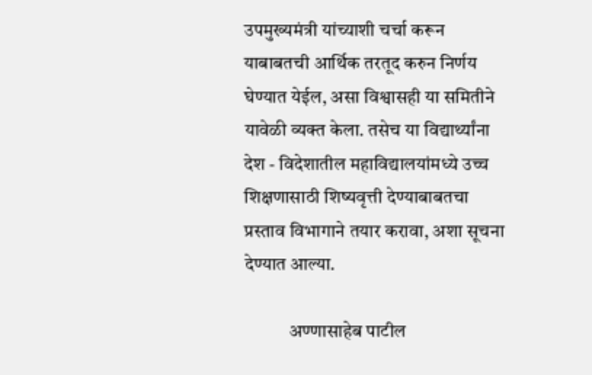उपमुख्यमंत्री यांच्याशी चर्चा करून याबाबतची आर्थिक तरतूद करुन निर्णय घेण्यात येईल, असा विश्वासही या समितीने यावेळी व्यक्त केला. तसेच या विद्यार्थ्यांना देश - विदेशातील महाविद्यालयांमध्ये उच्च शिक्षणासाठी शिष्यवृत्ती देण्याबाबतचा प्रस्ताव विभागाने तयार करावा, अशा सूचना देण्यात आल्या.

            अण्णासाहेब पाटील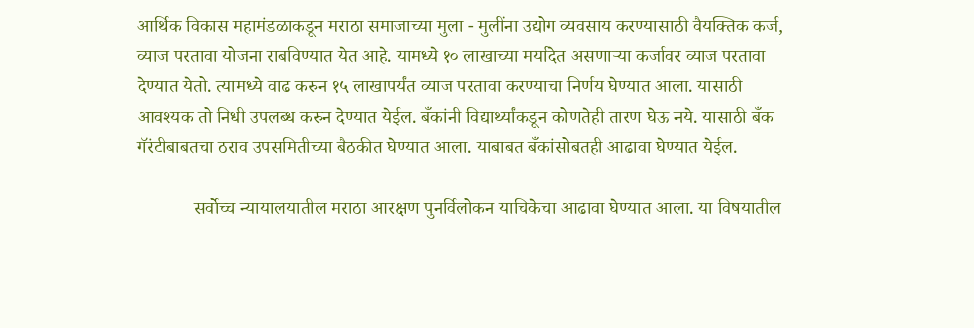आर्थिक विकास महामंडळाकडून मराठा समाजाच्या मुला - मुलींना उद्योग व्यवसाय करण्यासाठी वैयक्तिक कर्ज, व्याज परतावा योजना राबविण्यात येत आहे. यामध्ये १० लाखाच्या मर्यादेत असणाऱ्या कर्जावर व्याज परतावा देण्यात येतो. त्यामध्ये वाढ करुन १५ लाखापर्यंत व्याज परतावा करण्याचा निर्णय घेण्यात आला. यासाठी आवश्यक तो निधी उपलब्ध करुन देण्यात येईल. बँकांनी विद्यार्थ्यांकडून कोणतेही तारण घेऊ नये. यासाठी बँक गॅरंटीबाबतचा ठराव उपसमितीच्या बैठकीत घेण्यात आला. याबाबत बँकांसोबतही आढावा घेण्यात येईल.

            सर्वोच्च न्यायालयातील मराठा आरक्षण पुनर्विलोकन याचिकेचा आढावा घेण्यात आला. या विषयातील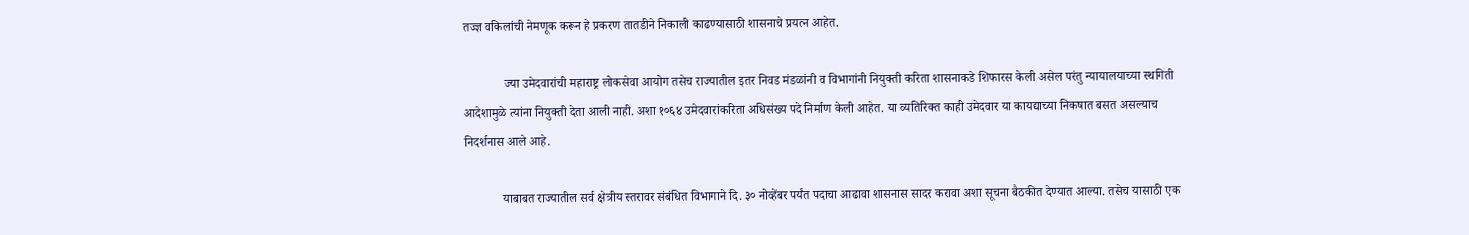तज्ज्ञ वकिलांची नेमणूक करून हे प्रकरण तातडीने निकाली काढण्यासाठी शासनाचे प्रयत्न आहेत.

             ज्या उमेदवारांची महाराष्ट्र लोकसेवा आयोग तसेच राज्यातील इतर निवड मंडळांनी व विभागांनी नियुक्ती करिता शासनाकडे शिफारस केली असेल परंतु न्यायालयाच्या स्थगिती आदेशामुळे त्यांना नियुक्ती देता आली नाही. अशा १०६४ उमेदवारांकरिता अधिसंख्य पदे निर्माण केली आहेत. या व्यतिरिक्त काही उमेदवार या कायद्याच्या निकषात बसत असल्याच निदर्शनास आले आहे.

            याबाबत राज्यातील सर्व क्षेत्रीय स्तरावर संबंधित विभागाने दि. ३० नोव्हेंबर पर्यंत पदाचा आढावा शासनास सादर करावा अशा सूचना बैठकीत देण्यात आल्या. तसेच यासाठी एक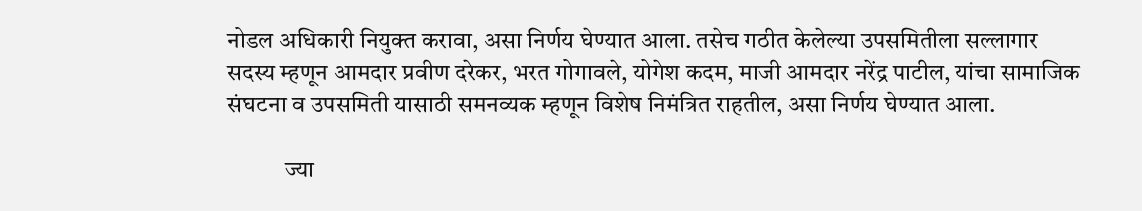नोडल अधिकारी नियुक्त करावा, असा निर्णय घेण्यात आला. तसेच गठीत केलेल्या उपसमितीला सल्लागार सदस्य म्हणून आमदार प्रवीण दरेकर, भरत गोगावले, योगेश कदम, माजी आमदार नरेंद्र पाटील, यांचा सामाजिक संघटना व उपसमिती यासाठी समनव्यक म्हणून विशेष निमंत्रित राहतील, असा निर्णय घेण्यात आला.

            ज्या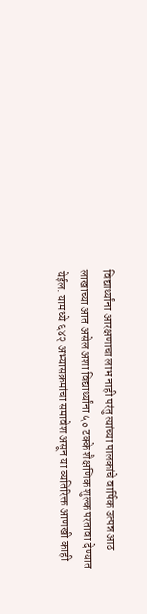विद्यार्थ्यांना आरक्षणाचा लाभ नाही परंतु त्यांच्या पालकांचे वार्षिक उत्पन्न आठ लाखाच्या आत असेल अशा विद्यार्थ्यांना ५० टक्के शैक्षणिक शुल्क परतावा देण्यात येईल. यामध्ये ६४२ अभ्यासक्रमांचा समावेश असून या व्यतिरिक्त आणखी काही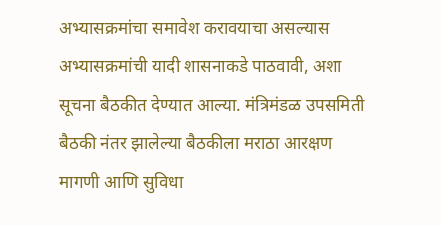अभ्यासक्रमांचा समावेश करावयाचा असल्यास अभ्यासक्रमांची यादी शासनाकडे पाठवावी, अशा सूचना बैठकीत देण्यात आल्या. मंत्रिमंडळ उपसमिती बैठकी नंतर झालेल्या बैठकीला मराठा आरक्षण मागणी आणि सुविधा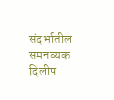संदर्भातील समनव्यक दिलीप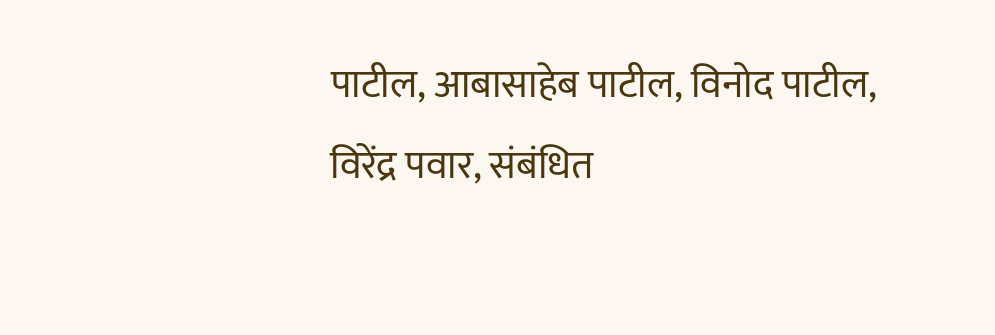पाटील, आबासाहेब पाटील, विनोद पाटील, विरेंद्र पवार, संबंधित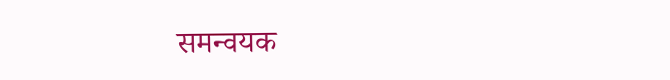समन्वयक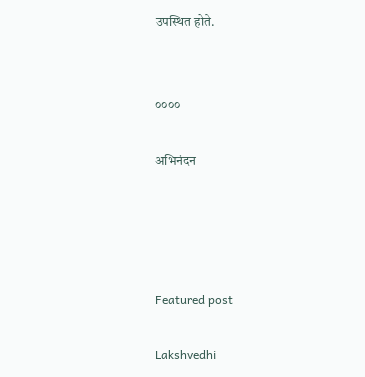उपस्थित होते.


००००

अभिनंदन




Featured post

Lakshvedhi